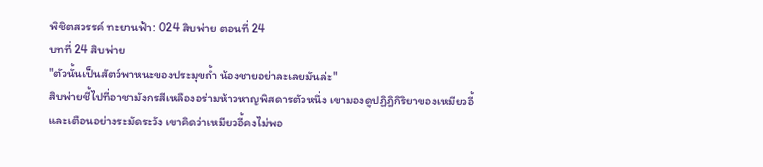พิชิตสวรรค์ ทะยานฟ้า: 024 สิบพ่าย ตอนที่ 24
บทที่ 24 สิบพ่าย
"ตัวนั้นเป็นสัตว์พาหนะของประมุขถ้ำ น้องชายอย่าละเลยมันล่ะ"
สิบพ่ายชี้ไปที่อาชามังกรสีเหลืองอร่ามห้าวหาญพิสดารตัวหนึ่ง เขามองดูปฏิฎิกิริยาของเหมียวอี้และเตือนอย่างระมัดระวัง เขาคิดว่าเหมียวอี้คงไม่พอ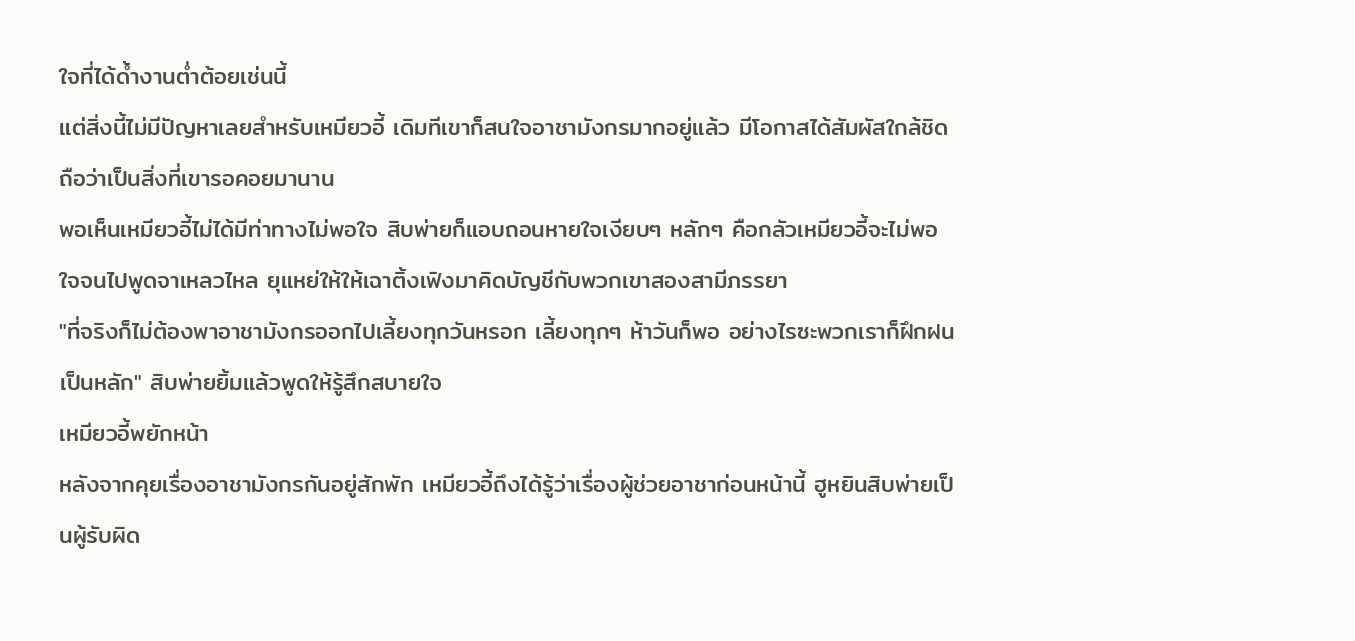ใจที่ได้ด้ำงานต่ำต้อยเช่นนี้
แต่สิ่งนี้ไม่มีปัญหาเลยสำหรับเหมียวอี้ เดิมทีเขาก็สนใจอาชามังกรมากอยู่แล้ว มีโอกาสได้สัมผัสใกล้ชิดถือว่าเป็นสิ่งที่เขารอคอยมานาน
พอเห็นเหมียวอี้ไม่ได้มีท่าทางไม่พอใจ สิบพ่ายก็แอบถอนหายใจเงียบๆ หลักๆ คือกลัวเหมียวอี้จะไม่พอใจจนไปพูดจาเหลวไหล ยุแหย่ให้ให้เฉาติ้งเฟิงมาคิดบัญชีกับพวกเขาสองสามีภรรยา
"ที่จริงก็ไม่ต้องพาอาชามังกรออกไปเลี้ยงทุกวันหรอก เลี้ยงทุกๆ ห้าวันก็พอ อย่างไรซะพวกเราก็ฝึกฝนเป็นหลัก" สิบพ่ายยิ้มแล้วพูดให้รู้สึกสบายใจ
เหมียวอี้พยักหน้า
หลังจากคุยเรื่องอาชามังกรกันอยู่สักพัก เหมียวอี้ถึงได้รู้ว่าเรื่องผู้ช่วยอาชาก่อนหน้านี้ ฮูหยินสิบพ่ายเป็นผู้รับผิด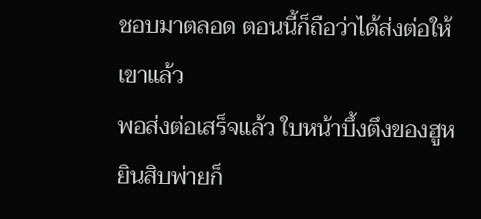ชอบมาตลอด ตอนนี้ก็ถือว่าได้ส่งต่อให้เขาแล้ว
พอส่งต่อเสร็จแล้ว ใบหน้าบึ้งตึงของฮูหยินสิบพ่ายก็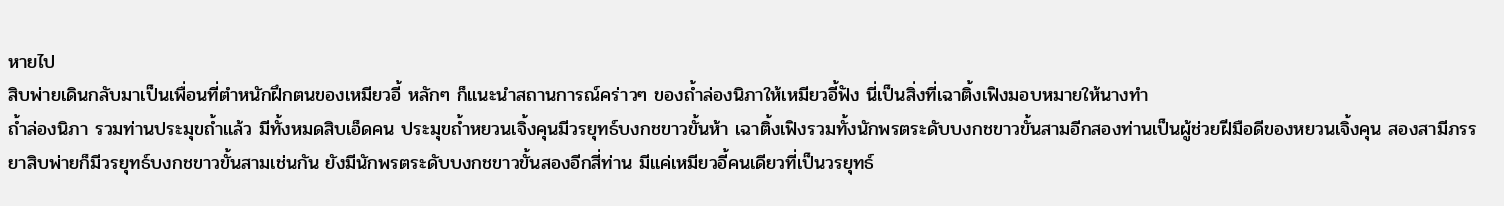หายไป
สิบพ่ายเดินกลับมาเป็นเพื่อนที่ตำหนักฝึกตนของเหมียวอี้ หลักๆ ก็แนะนำสถานการณ์คร่าวๆ ของถ้ำล่องนิภาให้เหมียวอี้ฟัง นี่เป็นสิ่งที่เฉาติ้งเฟิงมอบหมายให้นางทำ
ถ้ำล่องนิภา รวมท่านประมุขถ้ำแล้ว มีทั้งหมดสิบเอ็ดคน ประมุขถ้ำหยวนเจิ้งคุนมีวรยุทธ์บงกชขาวขั้นห้า เฉาติ้งเฟิงรวมทั้งนักพรตระดับบงกชขาวขั้นสามอีกสองท่านเป็นผู้ช่วยฝีมือดีของหยวนเจิ้งคุน สองสามีภรรยาสิบพ่ายก็มีวรยุทธ์บงกชขาวขั้นสามเช่นกัน ยังมีนักพรตระดับบงกชขาวขั้นสองอีกสี่ท่าน มีแค่เหมียวอี้คนเดียวที่เป็นวรยุทธ์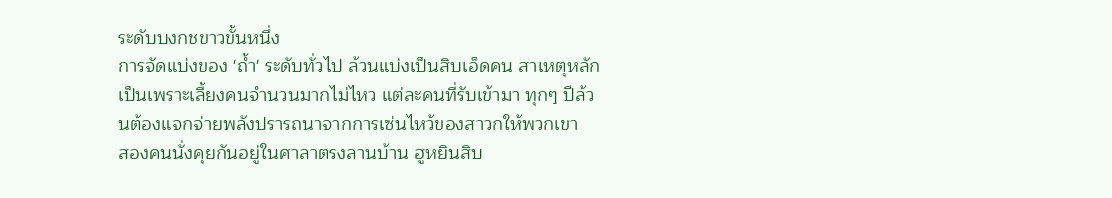ระดับบงกชขาวขั้นหนึ่ง
การจัดแบ่งของ 'ถ้ำ' ระดับทั่วไป ล้วนแบ่งเป็นสิบเอ็ดคน สาเหตุหลักเป็นเพราะเลี้ยงคนจำนวนมากไม่ไหว แต่ละคนที่รับเข้ามา ทุกๆ ปีล้วนต้องแจกจ่ายพลังปรารถนาจากการเซ่นไหว้ของสาวกให้พวกเขา
สองคนนั่งคุยกันอยู่ในศาลาตรงลานบ้าน ฮูหยินสิบ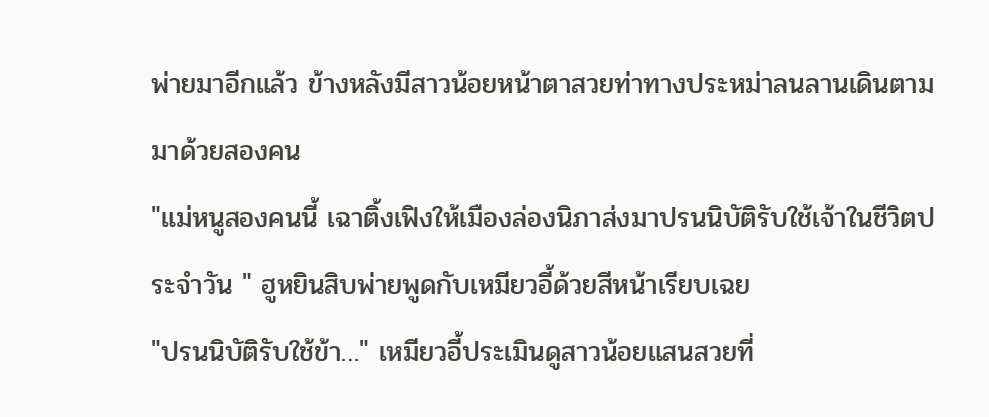พ่ายมาอีกแล้ว ข้างหลังมีสาวน้อยหน้าตาสวยท่าทางประหม่าลนลานเดินตามมาด้วยสองคน
"แม่หนูสองคนนี้ เฉาติ้งเฟิงให้เมืองล่องนิภาส่งมาปรนนิบัติรับใช้เจ้าในชีวิตประจำวัน " ฮูหยินสิบพ่ายพูดกับเหมียวอี้ด้วยสีหน้าเรียบเฉย
"ปรนนิบัติรับใช้ข้า…" เหมียวอี้ประเมินดูสาวน้อยแสนสวยที่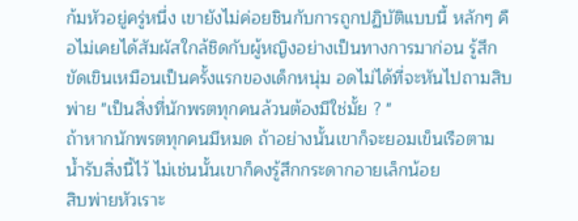ก้มหัวอยู่ครู่หนึ่ง เขายังไม่ค่อยชินกับการถูกปฏิบัติแบบนี้ หลักๆ คือไม่เคยได้สัมผัสใกล้ชิดกับผู้หญิงอย่างเป็นทางการมาก่อน รู้สึกขัดเขินเหมือนเป็นครั้งแรกของเด็กหนุ่ม อดไม่ได้ที่จะหันไปถามสิบพ่าย "เป็นสิ่งที่นักพรตทุกคนล้วนต้องมีใช่มั้ย ? "
ถ้าหากนักพรตทุกคนมีหมด ถ้าอย่างนั้นเขาก็จะยอมเข็นเรือตามน้ำรับสิ่งนี้ไว้ ไม่เช่นนั้นเขาก็คงรู้สึกกระดากอายเล็กน้อย
สิบพ่ายหัวเราะ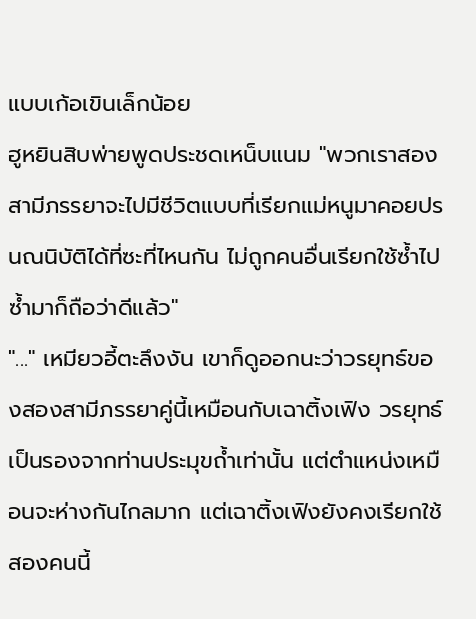แบบเก้อเขินเล็กน้อย
ฮูหยินสิบพ่ายพูดประชดเหน็บแนม "พวกเราสองสามีภรรยาจะไปมีชีวิตแบบที่เรียกแม่หนูมาคอยปรนณนิบัติได้ที่ซะที่ไหนกัน ไม่ถูกคนอื่นเรียกใช้ซ้ำไปซ้ำมาก็ถือว่าดีแล้ว"
"..." เหมียวอี้ตะลึงงัน เขาก็ดูออกนะว่าวรยุทธ์ของสองสามีภรรยาคู่นี้เหมือนกับเฉาติ้งเฟิง วรยุทธ์เป็นรองจากท่านประมุขถ้ำเท่านั้น แต่ตำแหน่งเหมือนจะห่างกันไกลมาก แต่เฉาติ้งเฟิงยังคงเรียกใช้สองคนนี้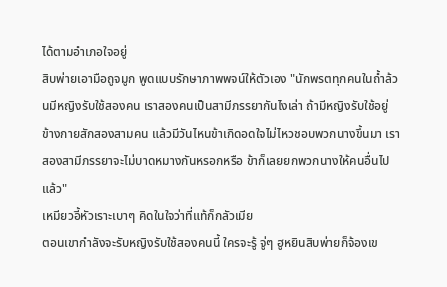ได้ตามอำเภอใจอยู่
สิบพ่ายเอามือถูจมูก พูดแบบรักษาภาพพจน์ให้ตัวเอง "นักพรตทุกคนในถ้ำล้วนมีหญิงรับใช้สองคน เราสองคนเป็นสามีภรรยากันไงเล่า ถ้ามีหญิงรับใช้อยู่ข้างกายสักสองสามคน แล้วมีวันไหนข้าเกิดอดใจไม่ไหวชอบพวกนางขึ้นมา เราสองสามีภรรยาจะไม่บาดหมางกันหรอกหรือ ข้าก็เลยยกพวกนางให้คนอื่นไปแล้ว"
เหมียวอี้หัวเราะเบาๆ คิดในใจว่าที่แท้ก็กลัวเมีย
ตอนเขากำลังจะรับหญิงรับใช้สองคนนี้ ใครจะรู้ จู่ๆ ฮูหยินสิบพ่ายก็จ้องเข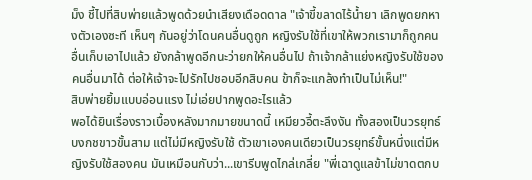ม็ง ชี้ไปที่สิบพ่ายแล้วพูดด้วยนำเสียงเดือดดาล "เจ้าขี้ขลาดไร้น้ำยา เลิกพูดยกหางตัวเองซะที เห็นๆ กันอยู่ว่าโดนคนอื่นดูถูก หญิงรับใช้ที่เขาให้พวกเรามาก็ถูกคนอื่นเก็บเอาไปแล้ว ยังกล้าพูดอีกนะว่ายกให้คนอื่นไป ถ้าเจ้ากล้าแย่งหญิงรับใช้ของคนอื่นมาได้ ต่อให้เจ้าจะไปรักไปชอบอีกสิบคน ข้าก็จะแกล้งทำเป็นไม่เห็น!"
สิบพ่ายยิ้มแบบอ่อนแรง ไม่เอ่ยปากพูดอะไรแล้ว
พอได้ยินเรื่องราวเบื้องหลังมากมายขนาดนี้ เหมียวอี้ตะลึงงัน ทั้งสองเป็นวรยุทธ์บงกชขาวขั้นสาม แต่ไม่มีหญิงรับใช้ ตัวเขาเองคนเดียวเป็นวรยุทธ์ขั้นหนึ่งแต่มีหญิงรับใช้สองคน มันเหมือนกับว่า...เขารีบพูดไกล่เกลี่ย "พี่เฉาดูแลข้าไม่ขาดตกบ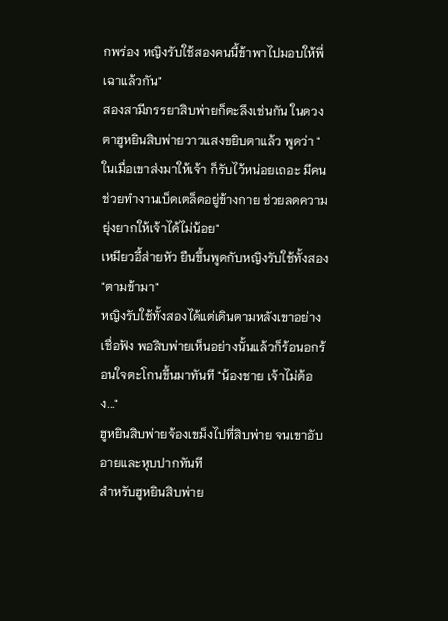กพร่อง หญิงรับใช้สองคนนี้ข้าพาไปมอบให้พี่เฉาแล้วกัน"
สองสามีภรรยาสิบพ่ายก็ตะลึงเช่นกัน ในดวงตาฮูหยินสิบพ่ายวาวแสงขยิบตาแล้ว พูดว่า "ในเมื่อเขาส่งมาให้เจ้า ก็รับไว้หน่อยเถอะ มีคนช่วยทำงานเบ็ดเตล็ดอยู่ข้างกาย ช่วยลดความยุ่งยากให้เจ้าได้ไม่น้อย"
เหมียวอี้ส่ายหัว ยืนขึ้นพูดกับหญิงรับใช้ทั้งสอง "ตามข้ามา"
หญิงรับใช้ทั้งสองได้แต่เดินตามหลังเขาอย่างเชื่อฟัง พอสิบพ่ายเห็นอย่างนั้นแล้วก็ร้อนอกร้อนใจตะโกนขึ้นมาทันที "น้องชาย เจ้าไม่ต้อง..."
ฮูหยินสิบพ่ายจ้องเขม็งไปที่สิบพ่าย จนเขาอับอายและหุบปากทันที
สำหรับฮูหยินสิบพ่าย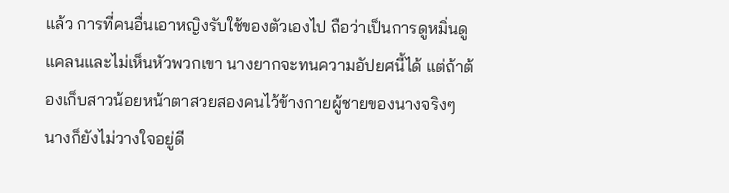แล้ว การที่คนอื่นเอาหญิงรับใช้ของตัวเองไป ถือว่าเป็นการดูหมิ่นดูแคลนและไม่เห็นหัวพวกเขา นางยากจะทนความอัปยศนี้ได้ แต่ถ้าต้องเก็บสาวน้อยหน้าตาสวยสองคนไว้ข้างกายผู้ชายของนางจริงๆ นางก็ยังไม่วางใจอยู่ดี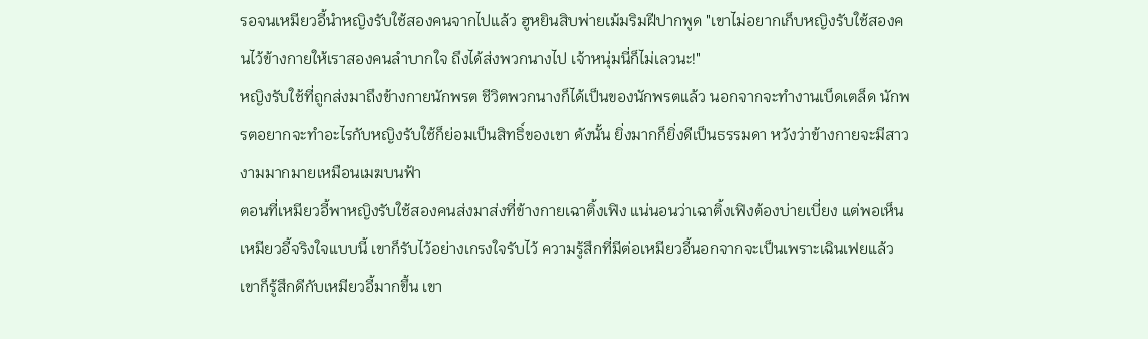รอจนเหมียวอี้นำหญิงรับใช้สองคนจากไปแล้ว ฮูหยินสิบพ่ายเม้มริมฝีปากพูด "เขาไม่อยากเก็บหญิงรับใช้สองคนไว้ข้างกายให้เราสองคนลำบากใจ ถึงได้ส่งพวกนางไป เจ้าหนุ่มนี่ก็ไม่เลวนะ!"
หญิงรับใช้ที่ถูกส่งมาถึงข้างกายนักพรต ชีวิตพวกนางก็ได้เป็นของนักพรตแล้ว นอกจากจะทำงานเบ็ดเตล็ด นักพรตอยากจะทำอะไรกับหญิงรับใช้ก็ย่อมเป็นสิทธิ์ของเขา ดังนั้น ยิ่งมากก็ยิ่งดีเป็นธรรมดา หวังว่าข้างกายจะมีสาวงามมากมายเหมือนเมฆบนฟ้า
ตอนที่เหมียวอี้พาหญิงรับใช้สองคนส่งมาส่งที่ข้างกายเฉาติ้งเฟิง แน่นอนว่าเฉาติ้งเฟิงต้องบ่ายเบี่ยง แต่พอเห็นเหมียวอี้จริงใจแบบนี้ เขาก็รับไว้อย่างเกรงใจรับไว้ ความรู้สึกที่มีต่อเหมียวอี้นอกจากจะเป็นเพราะเฉินเฟยแล้ว เขาก็รู้สึกดีกับเหมียวอี้มากขึ้น เขา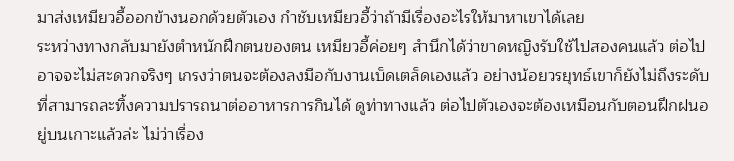มาส่งเหมียวอี้ออกข้างนอกด้วยตัวเอง กำชับเหมียวอี้ว่าถ้ามีเรื่องอะไรให้มาหาเขาได้เลย
ระหว่างทางกลับมายังตำหนักฝึกตนของตน เหมียวอี้ค่อยๆ สำนึกได้ว่าขาดหญิงรับใช้ไปสองคนแล้ว ต่อไปอาจจะไม่สะดวกจริงๆ เกรงว่าตนจะต้องลงมือกับงานเบ็ดเตล็ดเองแล้ว อย่างน้อยวรยุทธ์เขาก็ยังไม่ถึงระดับที่สามารถละทิ้งความปรารถนาต่ออาหารการกินได้ ดูท่าทางแล้ว ต่อไปตัวเองจะต้องเหมือนกับตอนฝึกฝนอยู่บนเกาะแล้วล่ะ ไม่ว่าเรื่อง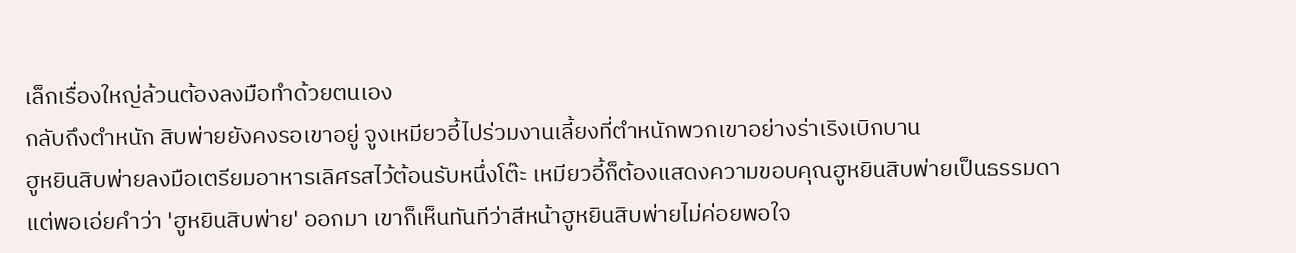เล็กเรื่องใหญ่ล้วนต้องลงมือทำด้วยตนเอง
กลับถึงตำหนัก สิบพ่ายยังคงรอเขาอยู่ จูงเหมียวอี้ไปร่วมงานเลี้ยงที่ตำหนักพวกเขาอย่างร่าเริงเบิกบาน
ฮูหยินสิบพ่ายลงมือเตรียมอาหารเลิศรสไว้ต้อนรับหนึ่งโต๊ะ เหมียวอี้ก็ต้องแสดงความขอบคุณฮูหยินสิบพ่ายเป็นธรรมดา
แต่พอเอ่ยคำว่า 'ฮูหยินสิบพ่าย' ออกมา เขาก็เห็นทันทีว่าสีหน้าฮูหยินสิบพ่ายไม่ค่อยพอใจ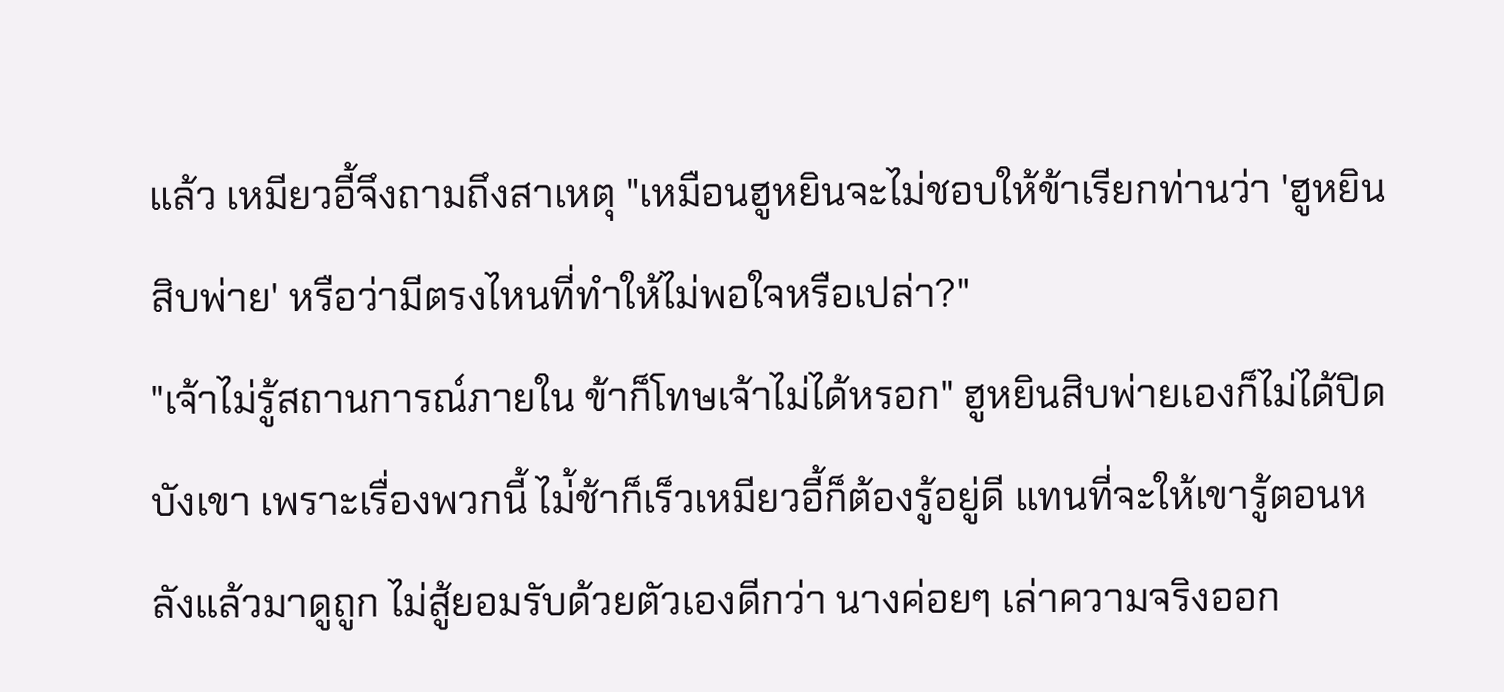แล้ว เหมียวอี้จึงถามถึงสาเหตุ "เหมือนฮูหยินจะไม่ชอบให้ข้าเรียกท่านว่า 'ฮูหยินสิบพ่าย' หรือว่ามีตรงไหนที่ทำให้ไม่พอใจหรือเปล่า?"
"เจ้าไม่รู้สถานการณ์ภายใน ข้าก็โทษเจ้าไม่ได้หรอก" ฮูหยินสิบพ่ายเองก็ไม่ได้ปิดบังเขา เพราะเรื่องพวกนี้ ไม่้ช้าก็เร็วเหมียวอี้ก็ต้องรู้อยู่ดี แทนที่จะให้เขารู้ตอนหลังแล้วมาดูถูก ไม่สู้ยอมรับด้วยตัวเองดีกว่า นางค่อยๆ เล่าความจริงออก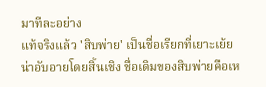มาทีละอย่าง
แท้จริงแล้ว 'สิบพ่าย' เป็นชื่อเรียกที่เยาะเย้ยน่าอับอายโดยสิ้นเชิง ชื่อเดิมของสิบพ่ายคือเห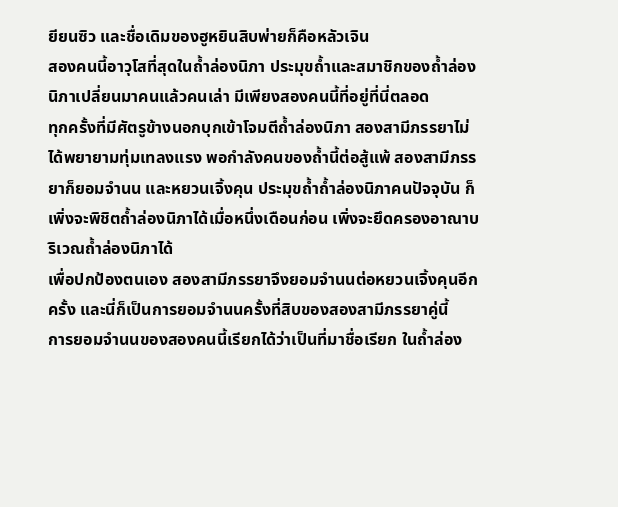ยียนซิว และชื่อเดิมของฮูหยินสิบพ่ายก็คือหลัวเจิน
สองคนนี้อาวุโสที่สุดในถ้ำล่องนิภา ประมุขถ้ำและสมาชิกของถ้ำล่องนิภาเปลี่ยนมาคนแล้วคนเล่า มีเพียงสองคนนี้ที่อยู่ที่นี่ตลอด
ทุกครั้งที่มีศัตรูข้างนอกบุกเข้าโจมตีถ้ำล่องนิภา สองสามีภรรยาไม่ได้พยายามทุ่มเทลงแรง พอกำลังคนของถ้ำนี้ต่อสู้แพ้ สองสามีภรรยาก็ยอมจำนน และหยวนเจิ้งคุน ประมุขถ้ำถ้ำล่องนิภาคนปัจจุบัน ก็เพิ่งจะพิชิตถ้ำล่องนิภาได้เมื่อหนึ่งเดือนก่อน เพิ่งจะยึดครองอาณาบริเวณถ้ำล่องนิภาได้
เพื่อปกป้องตนเอง สองสามีภรรยาจึงยอมจำนนต่อหยวนเจิ้งคุนอีกครั้ง และนี่ก็เป็นการยอมจำนนครั้งที่สิบของสองสามีภรรยาคู่นี้
การยอมจำนนของสองคนนี้เรียกได้ว่าเป็นที่มาชื่อเรียก ในถ้ำล่อง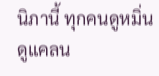นิภานี้ ทุกคนดูหมิ่นดูแคลน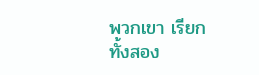พวกเขา เรียกทั้งสอง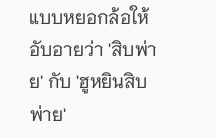แบบหยอกล้อให้อับอายว่า 'สิบพ่าย' กับ 'ฮูหยินสิบพ่าย'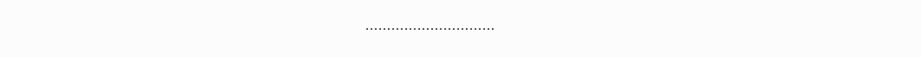…………………………